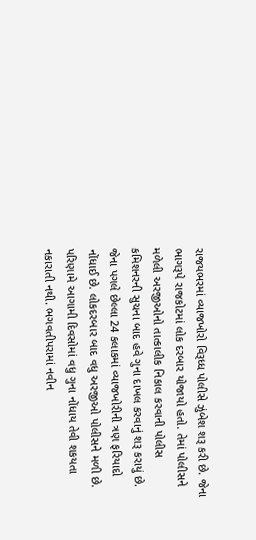રાજયભરમાં વ્યાજખોરો વિરૂધ્ધ પોલીસે ઝુંબેશ શરૂ કરી છે. જેના ભાગરૂપે રાજકોટમાં લોક દરબાર યોજાયો હતો. તેમાં પોલીસને મળેલી અરજીઓનો તાત્કાલીક નિકાલ કરવાની પોલીસ કમિશનરની સુચના બાદ હવે ગુના દાખલ કરવાનું શરૂ કરાયું છે. જેના પગલે છેલ્લા 24 કલાકમાં વ્યાજખોરીની ત્રણ ફરિયાદો નોંધાઈ છે. લોકદરબાર બાદ વધુ અરજીઓ પોલીસને મળી છે. પરિણામે આગામી દિવસોમાં વધુ ગુના નોંધાય તેવી શકયતા નકારાતી નથી. ભગવતીપરામાં નવીન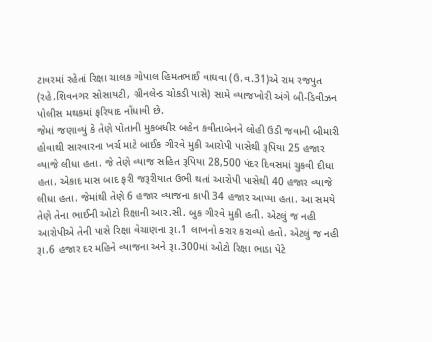ટાવરમાં રહેતાં રિક્ષા ચાલક ગોપાલ હિમતભાઈ વાઘવા (ઉ.વ.31)એ રામ રજપુત (રહે.શિવનગર સોસાયટી, ગ્રીનલેન્ડ ચોકડી પાસે) સામે વ્યાજખોરી અંગે બી-ડિવીઝન પોલીસ મથકમાં ફરિયાદ નોંધાવી છે.
જેમાં જણાવ્યું કે તેણે પોતાની મુકબધીર બહેન કવીતાબેનને લોહી ઉડી જવાની બીમારી હોવાથી સારવારના ખર્ચ માટે બાઈક ગીરવે મુકી આરોપી પાસેથી રૂપિયા 25 હજાર વ્યાજે લીધા હતા. જે તેણે વ્યાજ સહિત રૂપિયા 28,500 પંદર દિવસમાં ચુકવી દીધા હતા. એકાદ માસ બાદ ફરી જરૂરીયાત ઉભી થતાં આરોપી પાસેથી 40 હજાર વ્યાજે લીધા હતા. જેમાંથી તેણે 6 હજાર વ્યાજના કાપી 34 હજાર આપ્યા હતા. આ સમયે તેણે તેના ભાઈની ઓટો રિક્ષાની આર.સી. બુક ગીરવે મુકી હતી. એટલું જ નહી આરોપીએ તેની પાસે રિક્ષા વેચાણના રૂા.1 લાખનો કરાર કરાવ્યો હતો. એટલું જ નહી રૂા.6 હજાર દર મહિને વ્યાજના અને રૂા.300માં ઓટો રિક્ષા ભાડા પેટે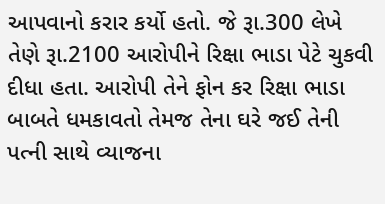આપવાનો કરાર કર્યો હતો. જે રૂા.300 લેખે તેણે રૂા.2100 આરોપીને રિક્ષા ભાડા પેટે ચુકવી દીધા હતા. આરોપી તેને ફોન કર રિક્ષા ભાડા બાબતે ધમકાવતો તેમજ તેના ઘરે જઈ તેની પત્ની સાથે વ્યાજના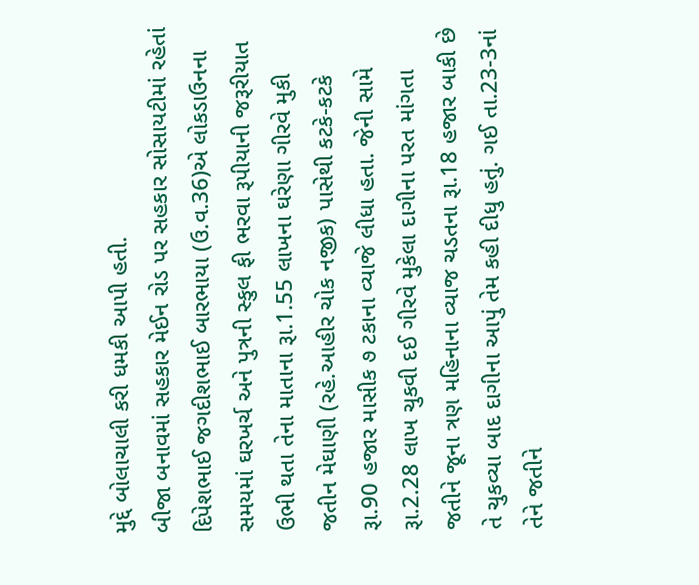મુદ્દે બોલાચાલી કરી ધમકી આપી હતી.
બીજા બનાવમાં સહકાર મેઈન રોડ પર સહકાર સોસાયટીમાં રહેતાં દિપેશભાઈ જગદીશભાઈ બારભાયા (ઉ.વ.36)એ લોકડાઉનના સમયમાં ઘરખર્ચ અને પુત્રની સ્કુલ ફી ભરવા રૂપીયાની જરૂરીયાત ઉભી થતા તેના માતાના રૂા.1.55 લાખના ઘરેણા ગીરવે મુકી જતીન મેઘાણી (રહે.આહીર ચોક નજીક) પાસેથી કટકે-કટકે રૂા.90 હજાર માસીક ૭ ટકાના વ્યાજે લીધા હતા. જેની સામે રૂા.2.28 લાખ ચુકવી દઈ ગીરવે મુકેલા દાગીના પરત માંગતા જતીને જૂના ત્રણ મહિનાના વ્યાજ ચડતના રૂા.18 હજાર બાકી છે તે ચુકવ્યા બાદ દાગીના આપું તેમ કહી દીધુ હતું. ગઈ તા.23-3નાં તેને જતીને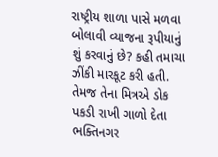રાષ્ટ્રીય શાળા પાસે મળવા બોલાવી વ્યાજના રૂપીયાનું શું કરવાનું છે? કહી તમાચા ઝીંકી મારકૂટ કરી હતી. તેમજ તેના મિત્રએ ડોક પકડી રાખી ગાળો દેતા ભક્તિનગર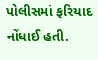પોલીસમાં ફરિયાદ નોંધાઈ હતી.